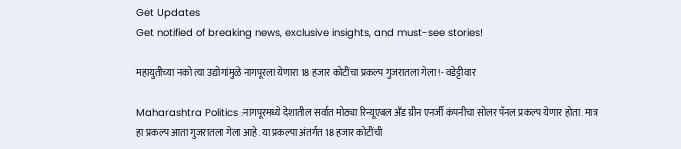Get Updates
Get notified of breaking news, exclusive insights, and must-see stories!

महायुतीच्या नको त्या उद्योगांमुळे नागपूरला येणारा 18 हजार कोटींचा प्रकल्प गुजरातला गेला!- वडेट्टीवार

Maharashtra Politics :नागपूरमध्ये देशातील सर्वात मोठ्या रिन्यूएबल अँड ग्रीन एनर्जी कंपनीचा सोलर पॅनल प्रकल्प येणार होता. मात्र हा प्रकल्प आता गुजरातला गेला आहे. या प्रकल्पा अंतर्गत 18 हजार कोटींची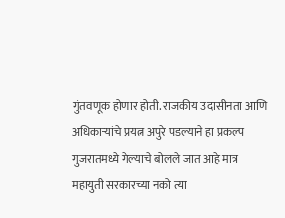गुंतवणूक होणार होती. राजकीय उदासीनता आणि अधिकाऱ्यांचे प्रयत्न अपुरे पडल्याने हा प्रकल्प गुजरातमध्ये गेल्याचे बोलले जात आहे मात्र महायुती सरकारच्या नको त्या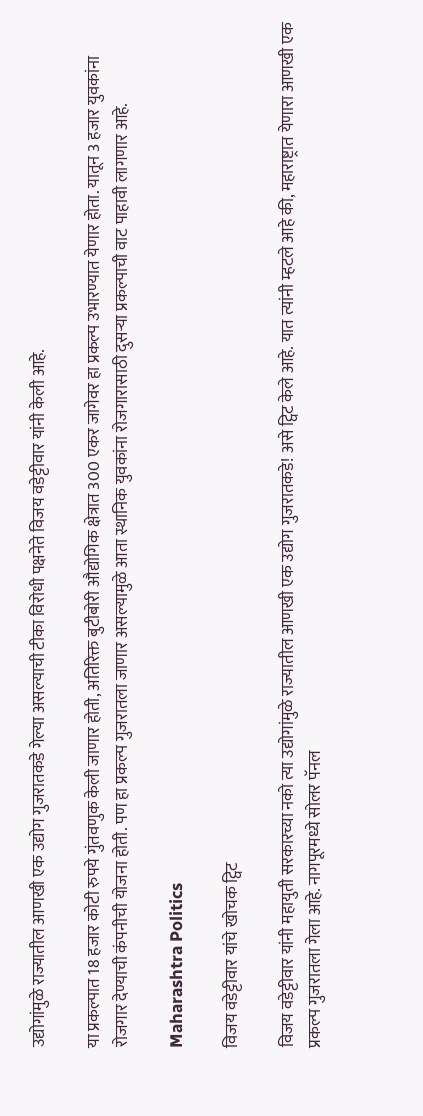उद्योगांमुळे राज्यातील आणखी एक उद्योग गुजरातकडे गेल्या असल्याची टीका विरोधी पक्षनेते विजय वडेट्टीवार यांनी केली आहे.

या प्रकल्पात 18 हजार कोटी रुपये गुंतवणुक केली जाणार होती, अतिरिक्त बुटीबोरी औद्योगिक क्षेत्रात 300 एकर जागेवर हा प्रकल्प उभारण्यात येणार होता. यातून 3 हजार युवकांना रोजगार देण्याची कंपनीची योजना होती. पण हा प्रकल्प गुजरातला जाणार असल्यामुळे आता स्थानिक युवकांना रोजगारासाठी दुसऱ्या प्रकल्पाची वाट पाहावी लागणार आहे.

Maharashtra Politics

विजय वडेट्टीवार यांचे खोचक ट्विट

विजय वडेट्टीवार यांनी महायुती सरकारच्या नको त्या उद्योगांमुळे राज्यातील आणखी एक उद्योग गुजरातकडे! असे ट्विट केले आहे. यात त्यांनी म्हटले आहे की, महाराष्ट्रात येणारा आणखी एक प्रकल्प गुजरातला गेला आहे. नागपूरमध्ये सोलर पॅनल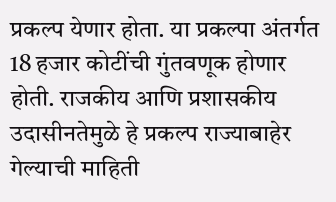प्रकल्प येणार होता. या प्रकल्पा अंतर्गत 18 हजार कोटींची गुंतवणूक होणार होती. राजकीय आणि प्रशासकीय उदासीनतेमुळे हे प्रकल्प राज्याबाहेर गेल्याची माहिती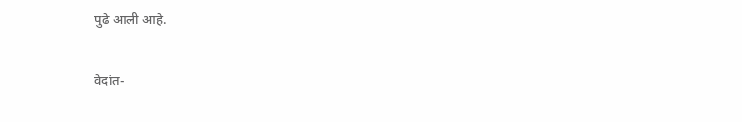पुढे आली आहे.

वेदांत-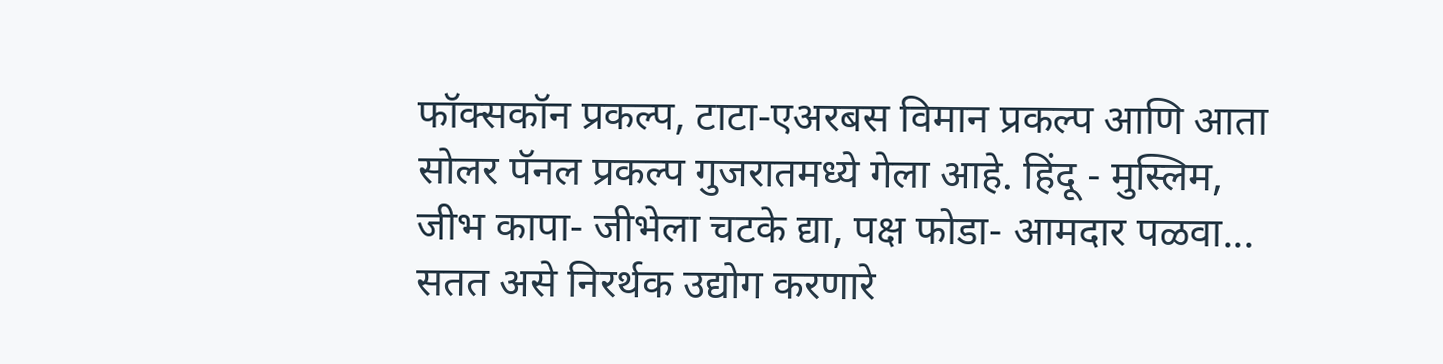फॉक्सकॉन प्रकल्प, टाटा-एअरबस विमान प्रकल्प आणि आता सोलर पॅनल प्रकल्प गुजरातमध्ये गेला आहे. हिंदू - मुस्लिम, जीभ कापा- जीभेला चटके द्या, पक्ष फोडा- आमदार पळवा... सतत असे निरर्थक उद्योग करणारे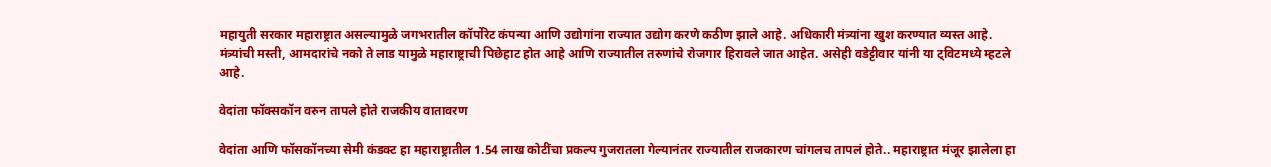महायुती सरकार महाराष्ट्रात असल्यामुळे जगभरातील कॉर्पोरेट कंपन्या आणि उद्योगांना राज्यात उद्योग करणे कठीण झाले आहे. अधिकारी मंत्र्यांना खुश करण्यात व्यस्त आहे. मंत्र्यांची मस्ती, आमदारांचे नको ते लाड यामुळे महाराष्ट्राची पिछेहाट होत आहे आणि राज्यातील तरुणांचे रोजगार हिरावले जात आहेत. असेही वडेट्टीवार यांनी या ट्विटमध्ये म्हटले आहे.

वेदांता फॉक्सकॉन वरुन तापले होते राजकीय वातावरण

वेदांता आणि फॉसकॉनच्या सेमी कंडक्ट हा महाराष्ट्रातील 1.54 लाख कोटींचा प्रकल्प गुजरातला गेल्यानंतर राज्यातील राजकारण चांगलच तापलं होते.. महाराष्ट्रात मंजूर झालेला हा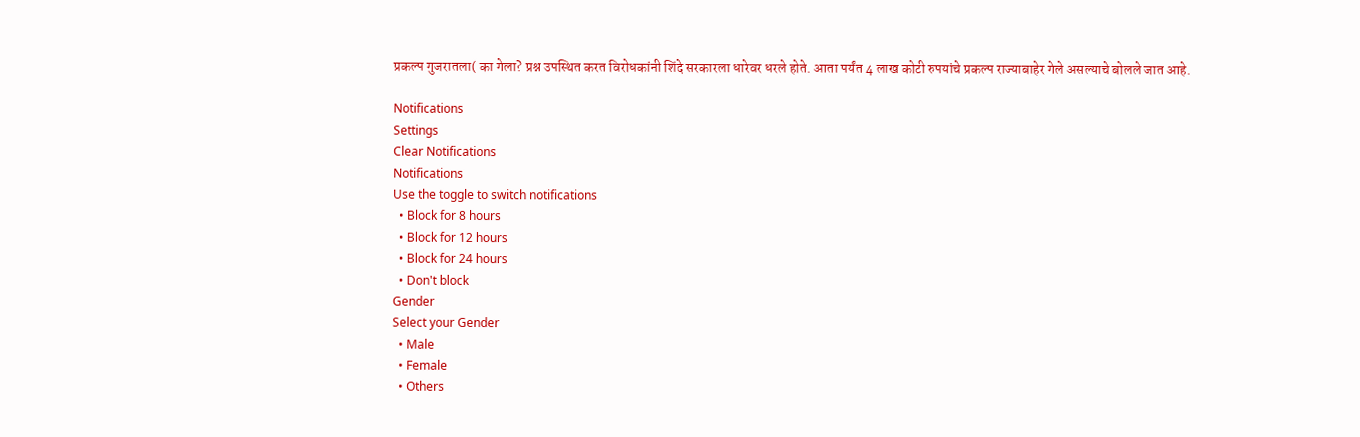प्रकल्प गुजरातला( का गेला? प्रश्न उपस्थित करत विरोधकांनी शिंदे सरकारला धारेवर धरले होते. आता पर्यंत 4 लाख कोटी रुपयांचे प्रकल्प राज्याबाहेर गेले असल्याचे बोलले जात आहे.

Notifications
Settings
Clear Notifications
Notifications
Use the toggle to switch notifications
  • Block for 8 hours
  • Block for 12 hours
  • Block for 24 hours
  • Don't block
Gender
Select your Gender
  • Male
  • Female
  • Others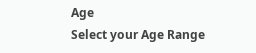Age
Select your Age Range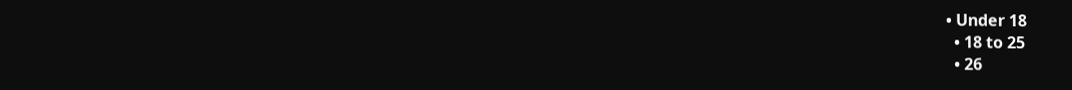• Under 18
  • 18 to 25
  • 26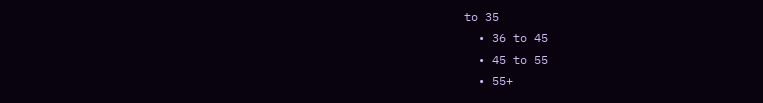to 35
  • 36 to 45
  • 45 to 55
  • 55+